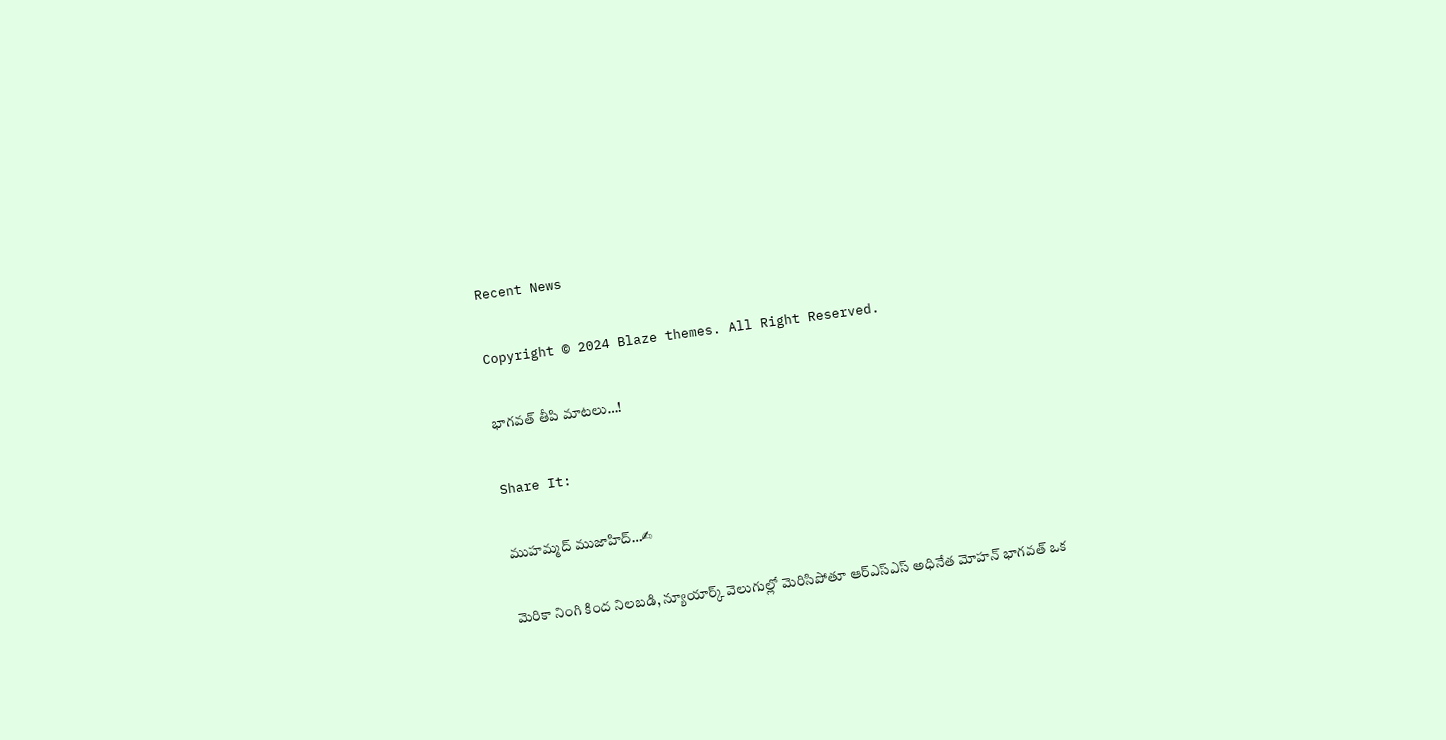Recent News

Copyright © 2024 Blaze themes. All Right Reserved.

భాగవత్ తీపి మాటలు…!

Share It:

ముహమ్మద్ ముజాహిద్…✍

మెరికా నింగి కింద నిలబడి, న్యూయార్క్ వెలుగుల్లో మెరిసిపోతూ ఆర్‌ఎస్‌ఎస్ అధినేత మోహన్ భాగవత్ ఒక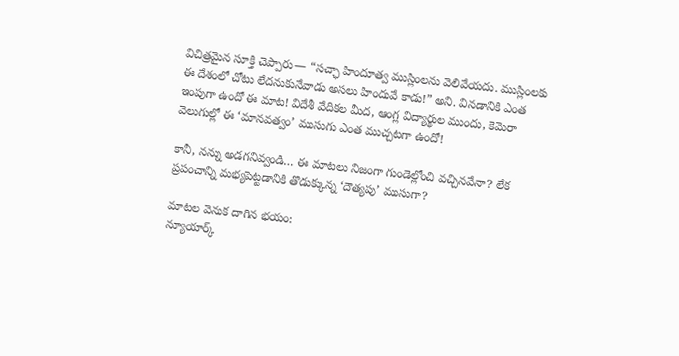విచిత్రమైన సూక్తి చెప్పారు— “సచ్ఛా హిందూత్వ ముస్లింలను వెలివేయదు. ముస్లింలకు ఈ దేశంలో చోటు లేదనుకునేవాడు అసలు హిందువే కాడు!” అని. వినడానికి ఎంత ఇంపుగా ఉందో ఈ మాట! విదేశీ వేదికల మీద, ఆంగ్ల విద్యార్థుల ముందు, కెమెరా వెలుగుల్లో ఈ ‘మానవత్వం’ ముసుగు ఎంత ముచ్చటగా ఉందో!

కానీ, నన్ను అడగనివ్వండి… ఈ మాటలు నిజంగా గుండెల్లోంచి వచ్చినవేనా? లేక ప్రపంచాన్ని మభ్యపెట్టడానికి తొడుక్కున్న ‘దౌత్యపు’ ముసుగా?

మాటల వెనుక దాగిన భయం:
న్యూయార్క్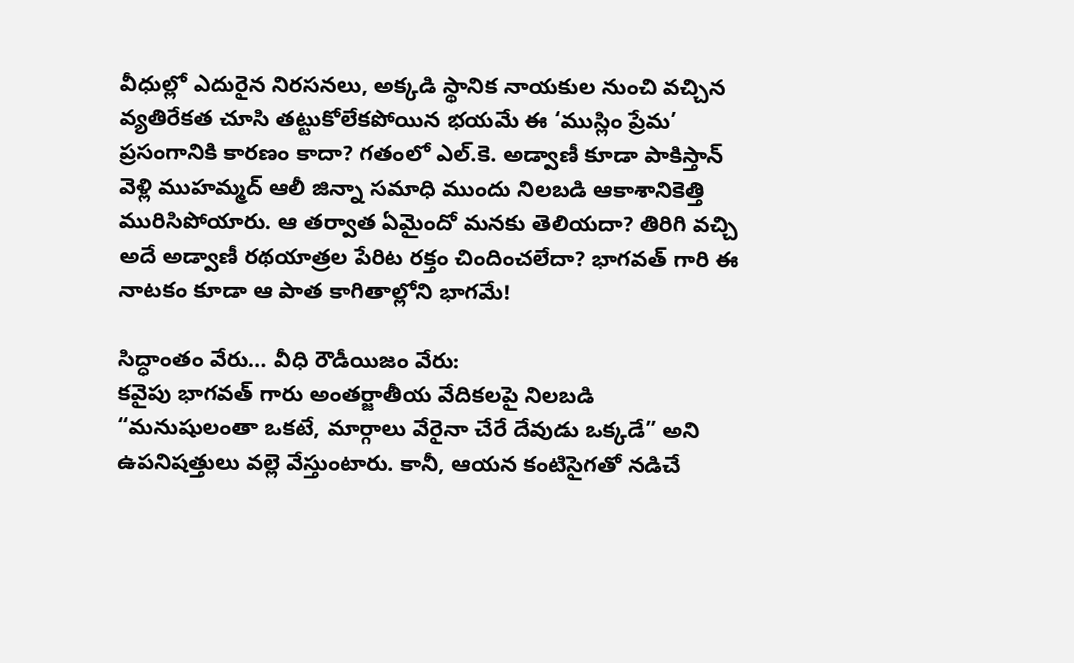వీధుల్లో ఎదురైన నిరసనలు, అక్కడి స్థానిక నాయకుల నుంచి వచ్చిన వ్యతిరేకత చూసి తట్టుకోలేకపోయిన భయమే ఈ ‘ముస్లిం ప్రేమ’ ప్రసంగానికి కారణం కాదా? గతంలో ఎల్.కె. అడ్వాణీ కూడా పాకిస్తాన్ వెళ్లి ముహమ్మద్ ఆలీ జిన్నా సమాధి ముందు నిలబడి ఆకాశానికెత్తి మురిసిపోయారు. ఆ తర్వాత ఏమైందో మనకు తెలియదా? తిరిగి వచ్చి అదే అడ్వాణీ రథయాత్రల పేరిట రక్తం చిందించలేదా? భాగవత్ గారి ఈ నాటకం కూడా ఆ పాత కాగితాల్లోని భాగమే!

సిద్ధాంతం వేరు… వీధి రౌడీయిజం వేరు:
కవైపు భాగవత్ గారు అంతర్జాతీయ వేదికలపై నిలబడి “మనుషులంతా ఒకటే, మార్గాలు వేరైనా చేరే దేవుడు ఒక్కడే” అని ఉపనిషత్తులు వల్లె వేస్తుంటారు. కానీ, ఆయన కంటిసైగతో నడిచే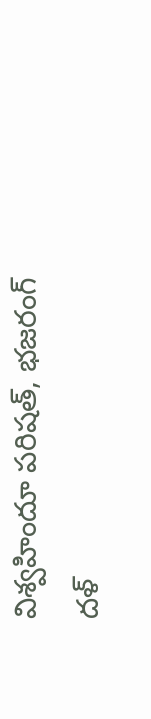విశ్వహిందూ పరిషత్, భజరంగ్ దళ్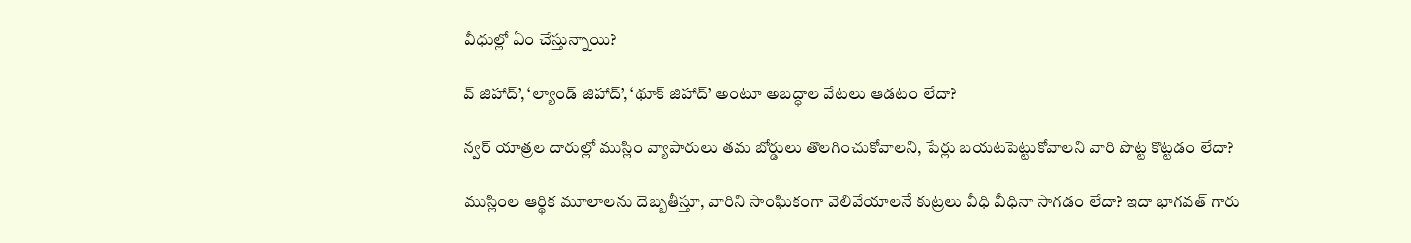వీధుల్లో ఏం చేస్తున్నాయి?

వ్ జిహాద్’, ‘ల్యాండ్ జిహాద్’, ‘థూక్ జిహాద్’ అంటూ అబద్ధాల వేటలు ఆడటం లేదా?

న్వర్ యాత్రల దారుల్లో ముస్లిం వ్యాపారులు తమ బోర్డులు తొలగించుకోవాలని, పేర్లు బయటపెట్టుకోవాలని వారి పొట్ట కొట్టడం లేదా?

ముస్లింల ఆర్థిక మూలాలను దెబ్బతీస్తూ, వారిని సాంఘికంగా వెలివేయాలనే కుట్రలు వీధి వీధినా సాగడం లేదా? ఇదా భాగవత్ గారు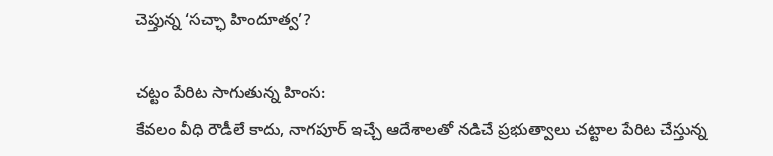చెప్తున్న ‘సచ్ఛా హిందూత్వ’?

చట్టం పేరిట సాగుతున్న హింస:
కేవలం వీధి రౌడీలే కాదు, నాగపూర్ ఇచ్చే ఆదేశాలతో నడిచే ప్రభుత్వాలు చట్టాల పేరిట చేస్తున్న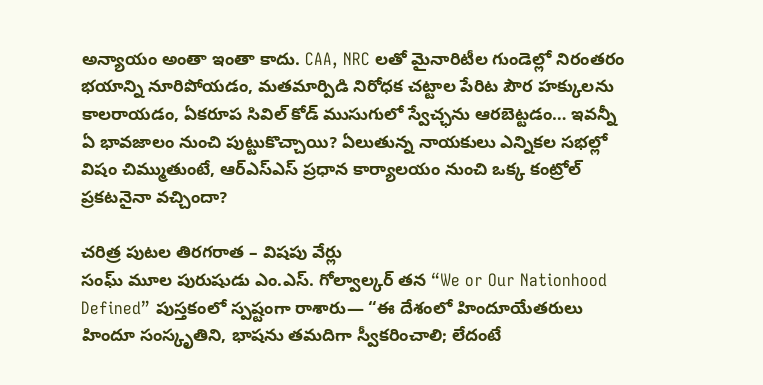అన్యాయం అంతా ఇంతా కాదు. CAA, NRC లతో మైనారిటీల గుండెల్లో నిరంతరం భయాన్ని నూరిపోయడం, మతమార్పిడి నిరోధక చట్టాల పేరిట పౌర హక్కులను కాలరాయడం, ఏకరూప సివిల్ కోడ్ ముసుగులో స్వేచ్ఛను ఆరబెట్టడం… ఇవన్నీ ఏ భావజాలం నుంచి పుట్టుకొచ్చాయి? ఏలుతున్న నాయకులు ఎన్నికల సభల్లో విషం చిమ్ముతుంటే, ఆర్‌ఎస్‌ఎస్ ప్రధాన కార్యాలయం నుంచి ఒక్క కంట్రోల్ ప్రకటనైనా వచ్చిందా?

చరిత్ర పుటల తిరగరాత – విషపు వేర్లు
సంఘ్ మూల పురుషుడు ఎం.ఎస్. గోల్వాల్కర్ తన “We or Our Nationhood Defined” పుస్తకంలో స్పష్టంగా రాశారు— “ఈ దేశంలో హిందూయేతరులు హిందూ సంస్కృతిని, భాషను తమదిగా స్వీకరించాలి; లేదంటే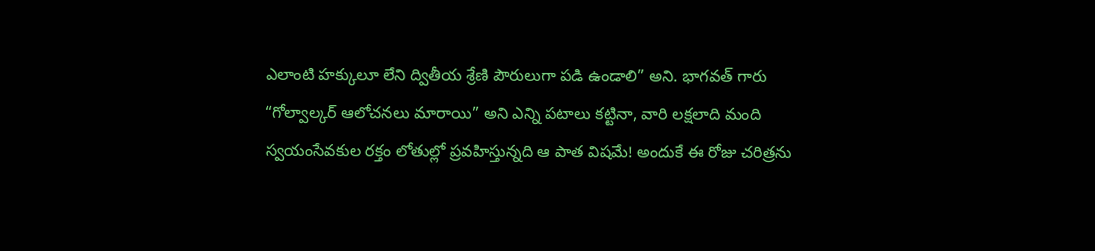ఎలాంటి హక్కులూ లేని ద్వితీయ శ్రేణి పౌరులుగా పడి ఉండాలి” అని. భాగవత్ గారు “గోల్వాల్కర్ ఆలోచనలు మారాయి” అని ఎన్ని పటాలు కట్టినా, వారి లక్షలాది మంది స్వయంసేవకుల రక్తం లోతుల్లో ప్రవహిస్తున్నది ఆ పాత విషమే! అందుకే ఈ రోజు చరిత్రను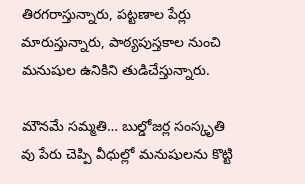తిరగరాస్తున్నారు, పట్టణాల పేర్లు మారుస్తున్నారు, పాఠ్యపుస్తకాల నుంచి మనుషుల ఉనికిని తుడిచేస్తున్నారు.

మౌనమే సమ్మతి… బుల్డోజర్ల సంస్కృతి
వు పేరు చెప్పి వీధుల్లో మనుషులను కొట్టి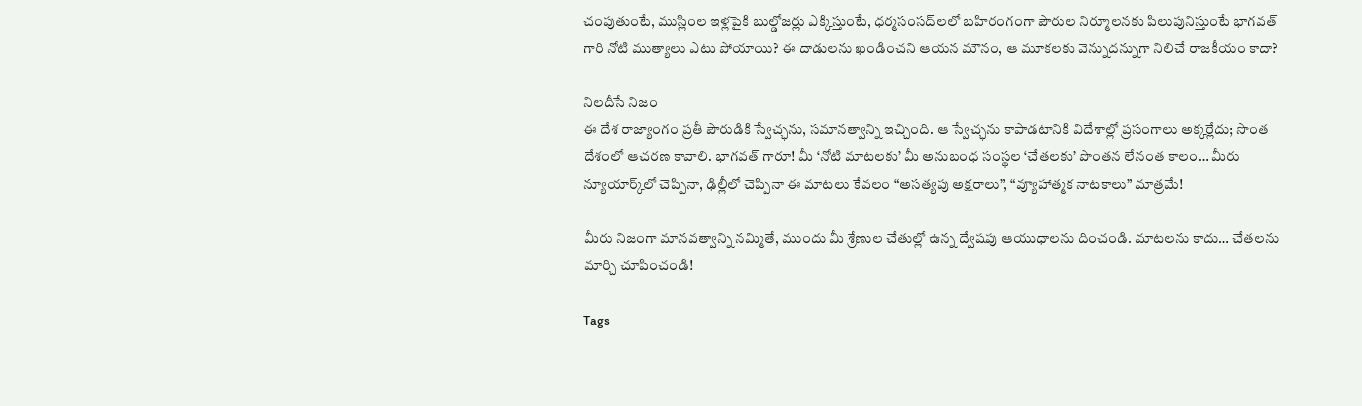చంపుతుంటే, ముస్లింల ఇళ్లపైకి బుల్డోజర్లు ఎక్కిస్తుంటే, ధర్మసంసద్‌లలో బహిరంగంగా పౌరుల నిర్మూలనకు పిలుపునిస్తుంటే భాగవత్ గారి నోటి ముత్యాలు ఎటు పోయాయి? ఈ దాడులను ఖండించని ఆయన మౌనం, ఆ మూకలకు వెన్నుదన్నుగా నిలిచే రాజకీయం కాదా?

నిలదీసే నిజం
ఈ దేశ రాజ్యాంగం ప్రతీ పౌరుడికి స్వేచ్ఛను, సమానత్వాన్ని ఇచ్చింది. ఆ స్వేచ్ఛను కాపాడటానికి విదేశాల్లో ప్రసంగాలు అక్కర్లేదు; సొంత దేశంలో ఆచరణ కావాలి. భాగవత్ గారూ! మీ ‘నోటి మాటలకు’ మీ అనుబంధ సంస్థల ‘చేతలకు’ పొంతన లేనంత కాలం… మీరు న్యూయార్క్‌లో చెప్పినా, ఢిల్లీలో చెప్పినా ఈ మాటలు కేవలం “అసత్యపు అక్షరాలు”, “వ్యూహాత్మక నాటకాలు” మాత్రమే!

మీరు నిజంగా మానవత్వాన్ని నమ్మితే, ముందు మీ శ్రేణుల చేతుల్లో ఉన్న ద్వేషపు ఆయుధాలను దించండి. మాటలను కాదు… చేతలను మార్చి చూపించండి!

Tags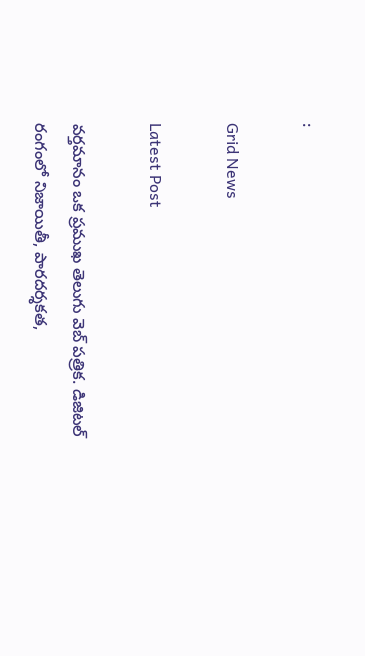:

Grid News

Latest Post

వర్తమానం ఒక ప్రముఖ తెలుగు వెబ్ పత్రిక. డిజిటల్ రంగంలో నిజాయితీ, పారదర్శకత,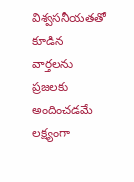విశ్వసనీయతతో కూడిన వార్తలను ప్రజలకు అందించడమే లక్ష్యంగా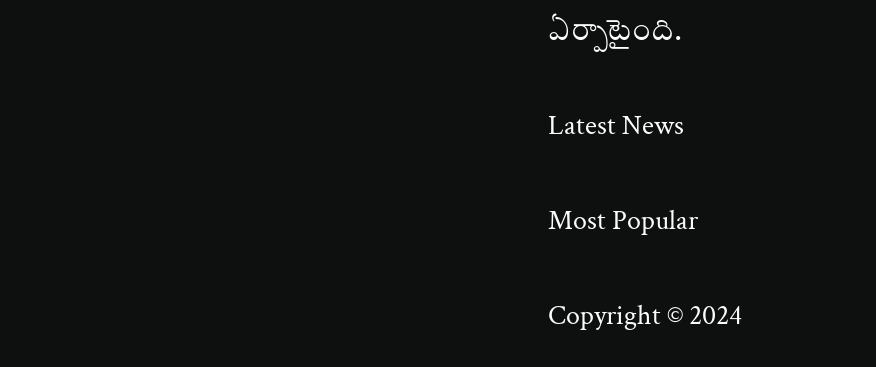ఏర్పాటైంది.

Latest News

Most Popular

Copyright © 2024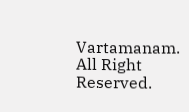Vartamanam. All Right Reserved.